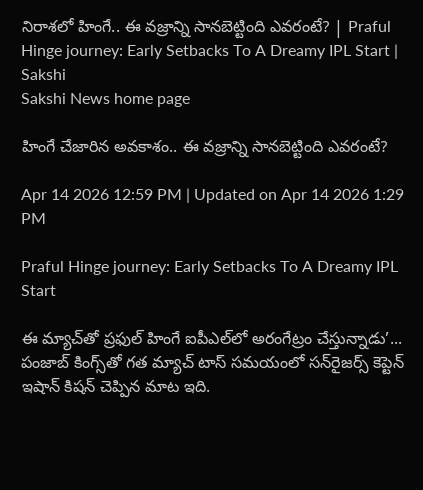నిరాశలో హింగే.. ఈ వజ్రాన్ని సానబెట్టింది ఎవరంటే? | Praful Hinge journey: Early Setbacks To A Dreamy IPL Start | Sakshi
Sakshi News home page

హింగే చేజారిన అవకాశం.. ఈ వజ్రాన్ని సానబెట్టింది ఎవరంటే?

Apr 14 2026 12:59 PM | Updated on Apr 14 2026 1:29 PM

Praful Hinge journey: Early Setbacks To A Dreamy IPL Start

ఈ మ్యాచ్‌తో ప్రఫుల్‌ హింగే ఐపీఎల్‌లో అరంగేట్రం చేస్తున్నాడు’... పంజాబ్‌ కింగ్స్‌తో గత మ్యాచ్‌ టాస్‌ సమయంలో సన్‌రైజర్స్‌ కెప్టెన్‌ ఇషాన్‌ కిషన్‌ చెప్పిన మాట ఇది.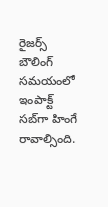రైజర్స్‌ బౌలింగ్‌ సమయంలో ఇంపాక్ట్‌ సబ్‌గా హింగే రావాల్సింది.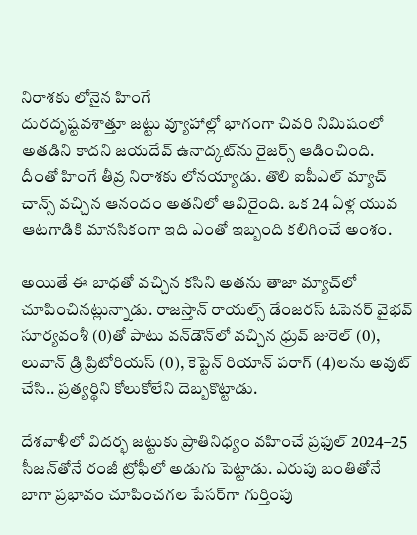నిరాశకు లోనైన హింగే
దురదృష్టవశాత్తూ జట్టు వ్యూహాల్లో భాగంగా చివరి నిమిషంలో అతడిని కాదని జయదేవ్‌ ఉనాద్కట్‌ను రైజర్స్‌ ఆడించింది. దీంతో హింగే తీవ్ర నిరాశకు లోనయ్యాడు. తొలి ఐపీఎల్‌ మ్యాచ్‌ చాన్స్‌ వచ్చిన ఆనందం అతనిలో ఆవిరైంది. ఒక 24 ఏళ్ల యువ ఆటగాడికి మానసికంగా ఇది ఎంతో ఇబ్బంది కలిగించే అంశం.

అయితే ఈ బాధతో వచ్చిన కసిని అతను తాజా మ్యాచ్‌లో చూపించినట్లున్నాడు. రాజస్తాన్‌ రాయల్స్‌ డేంజరస్‌ ఓపెనర్‌ వైభవ్‌ సూర్యవంశీ (0)తో పాటు వన్‌డౌన్‌లో వచ్చిన ధ్రువ్‌ జురెల్‌ (0), లువాన్‌ డ్రి ప్రిటోరియస్‌ (0), కెప్టెన్‌ రియాన్‌ పరాగ్‌ (4)లను అవుట్‌ చేసి.. ప్రత్యర్థిని కోలుకోలేని దెబ్బకొట్టాడు.

దేశవాళీలో విదర్భ జట్టుకు ప్రాతినిధ్యం వహించే ప్రఫుల్‌ 2024–25 సీజన్‌తోనే రంజీ ట్రోఫీలో అడుగు పెట్టాడు. ఎరుపు బంతితోనే బాగా ప్రభావం చూపించగల పేసర్‌గా గుర్తింపు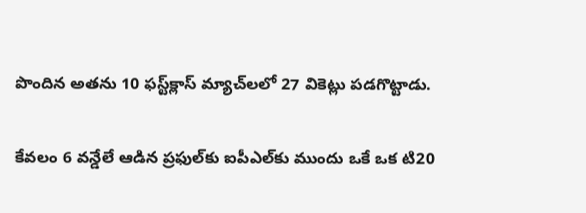పొందిన అతను 10 ఫస్ట్‌క్లాస్‌ మ్యాచ్‌లలో 27 వికెట్లు పడగొట్టాడు.

కేవలం 6 వన్డేలే ఆడిన ప్రఫుల్‌కు ఐపీఎల్‌కు ముందు ఒకే ఒక టి20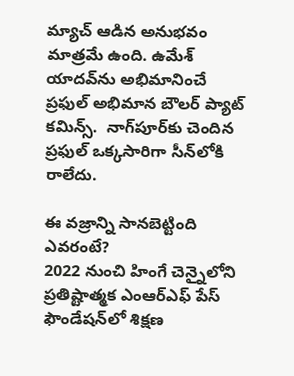మ్యాచ్‌ ఆడిన అనుభవం మాత్రమే ఉంది. ఉమేశ్‌ యాదవ్‌ను అభిమానించే ప్రఫుల్‌ అభిమాన బౌలర్‌ ప్యాట్‌ కమిన్స్‌.  నాగ్‌పూర్‌కు చెందిన ప్రఫుల్‌ ఒక్కసారిగా సీన్‌లోకి రాలేదు.

ఈ వజ్రాన్ని సానబెట్టింది ఎవరంటే?
2022 నుంచి హింగే చెన్నైలోని ప్రతిష్టాత్మక ఎంఆర్‌ఎఫ్‌ పేస్‌ ఫౌండేషన్‌లో శిక్షణ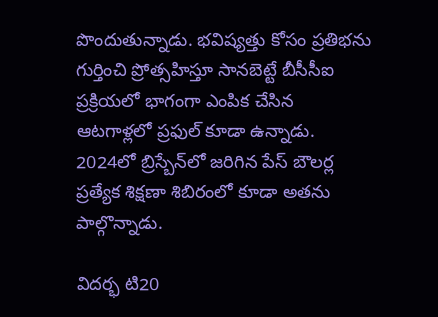పొందుతున్నాడు. భవిష్యత్తు కోసం ప్రతిభను గుర్తించి ప్రోత్సహిస్తూ సానబెట్టే బీసీసీఐ ప్రక్రియలో భాగంగా ఎంపిక చేసిన ఆటగాళ్లలో ప్రఫుల్‌ కూడా ఉన్నాడు. 2024లో బ్రిస్బేన్‌లో జరిగిన పేస్‌ బౌలర్ల ప్రత్యేక శిక్షణా శిబిరంలో కూడా అతను పాల్గొన్నాడు.

విదర్భ టి20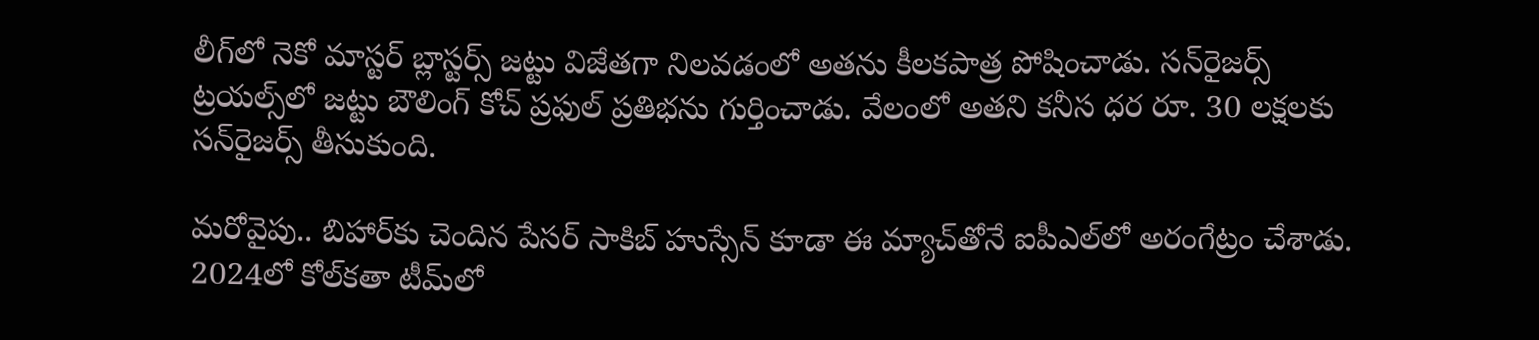లీగ్‌లో నెకో మాస్టర్‌ బ్లాస్టర్స్‌ జట్టు విజేతగా నిలవడంలో అతను కీలకపాత్ర పోషించాడు. సన్‌రైజర్స్‌ ట్రయల్స్‌లో జట్టు బౌలింగ్‌ కోచ్‌ ప్రఫుల్‌ ప్రతిభను గుర్తించాడు. వేలంలో అతని కనీస ధర రూ. 30 లక్షలకు సన్‌రైజర్స్‌ తీసుకుంది.

మరోవైపు.. బిహార్‌కు చెందిన పేసర్‌ సాకిబ్‌ హుస్సేన్‌ కూడా ఈ మ్యాచ్‌తోనే ఐపీఎల్‌లో అరంగేట్రం చేశాడు. 2024లో కోల్‌కతా టీమ్‌లో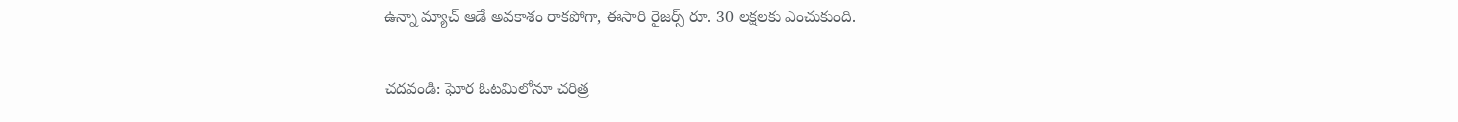ఉన్నా మ్యాచ్‌ ఆడే అవకాశం రాకపోగా, ఈసారి రైజర్స్‌ రూ. 30 లక్షలకు ఎంచుకుంది.

చదవండి: ఘోర ఓటమిలోనూ చరిత్ర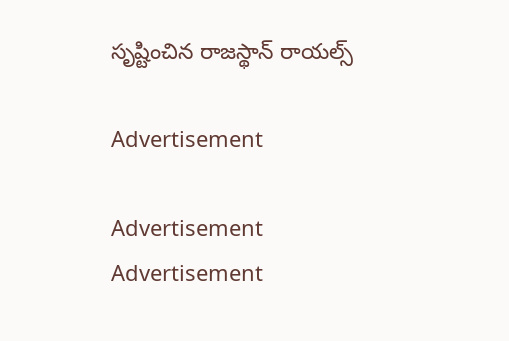సృష్టించిన రాజస్థాన్‌ రాయల్స్‌

Advertisement

Advertisement
Advertisement